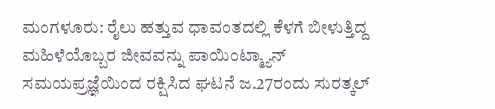ಮಂಗಳೂರು: ರೈಲು ಹತ್ತುವ ಧಾವಂತದಲ್ಲಿ ಕೆಳಗೆ ಬೀಳುತ್ತಿದ್ದ ಮಹಿಳೆಯೊಬ್ಬರ ಜೀವವನ್ನು ಪಾಯಿಂಟ್ಮ್ಯಾನ್ ಸಮಯಪ್ರಜ್ಞೆಯಿಂದ ರಕ್ಷಿಸಿದ ಘಟನೆ ಜ.27ರಂದು ಸುರತ್ಕಲ್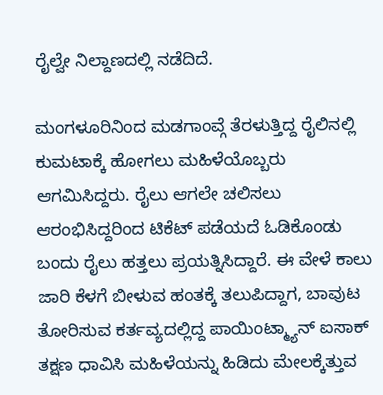ರೈಲ್ವೇ ನಿಲ್ದಾಣದಲ್ಲಿ ನಡೆದಿದೆ.

ಮಂಗಳೂರಿನಿಂದ ಮಡಗಾಂವ್ಗೆ ತೆರಳುತ್ತಿದ್ದ ರೈಲಿನಲ್ಲಿ ಕುಮಟಾಕ್ಕೆ ಹೋಗಲು ಮಹಿಳೆಯೊಬ್ಬರು ಆಗಮಿಸಿದ್ದರು. ರೈಲು ಆಗಲೇ ಚಲಿಸಲು ಆರಂಭಿಸಿದ್ದರಿಂದ ಟಿಕೆಟ್ ಪಡೆಯದೆ ಓಡಿಕೊಂಡು ಬಂದು ರೈಲು ಹತ್ತಲು ಪ್ರಯತ್ನಿಸಿದ್ದಾರೆ. ಈ ವೇಳೆ ಕಾಲು ಜಾರಿ ಕೆಳಗೆ ಬೀಳುವ ಹಂತಕ್ಕೆ ತಲುಪಿದ್ದಾಗ, ಬಾವುಟ ತೋರಿಸುವ ಕರ್ತವ್ಯದಲ್ಲಿದ್ದ ಪಾಯಿಂಟ್ಮ್ಯಾನ್ ಐಸಾಕ್ ತಕ್ಷಣ ಧಾವಿಸಿ ಮಹಿಳೆಯನ್ನು ಹಿಡಿದು ಮೇಲಕ್ಕೆತ್ತುವ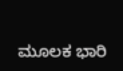ಮೂಲಕ ಭಾರಿ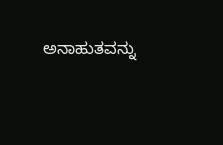ಅನಾಹುತವನ್ನು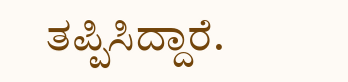ತಪ್ಪಿಸಿದ್ದಾರೆ.